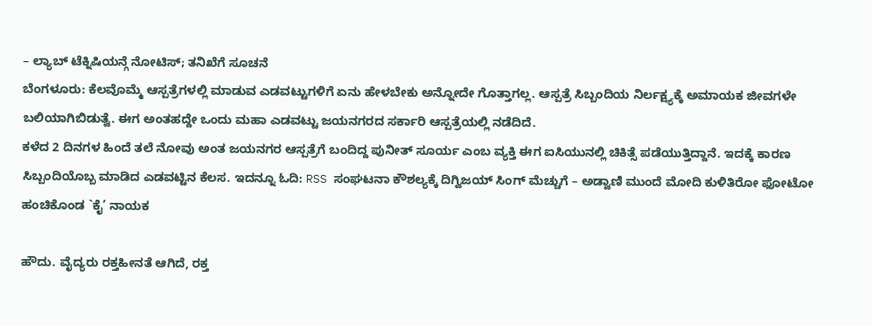– ಲ್ಯಾಬ್ ಟೆಕ್ನಿಷಿಯನ್ಗೆ ನೋಟಿಸ್; ತನಿಖೆಗೆ ಸೂಚನೆ
ಬೆಂಗಳೂರು: ಕೆಲವೊಮ್ಮೆ ಆಸ್ಪತ್ರೆಗಳಲ್ಲಿ ಮಾಡುವ ಎಡವಟ್ಟುಗಳಿಗೆ ಏನು ಹೇಳಬೇಕು ಅನ್ನೋದೇ ಗೊತ್ತಾಗಲ್ಲ. ಆಸ್ಪತ್ರೆ ಸಿಬ್ಬಂದಿಯ ನಿರ್ಲಕ್ಷ್ಯಕ್ಕೆ ಅಮಾಯಕ ಜೀವಗಳೇ ಬಲಿಯಾಗಿಬಿಡುತ್ವೆ. ಈಗ ಅಂತಹದ್ದೇ ಒಂದು ಮಹಾ ಎಡವಟ್ಟು ಜಯನಗರದ ಸರ್ಕಾರಿ ಆಸ್ಪತ್ರೆಯಲ್ಲಿ ನಡೆದಿದೆ.
ಕಳೆದ 2 ದಿನಗಳ ಹಿಂದೆ ತಲೆ ನೋವು ಅಂತ ಜಯನಗರ ಆಸ್ಪತ್ರೆಗೆ ಬಂದಿದ್ದ ಪುನೀತ್ ಸೂರ್ಯ ಎಂಬ ವ್ಯಕ್ತಿ ಈಗ ಐಸಿಯುನಲ್ಲಿ ಚಿಕಿತ್ಸೆ ಪಡೆಯುತ್ತಿದ್ದಾನೆ. ಇದಕ್ಕೆ ಕಾರಣ ಸಿಬ್ಬಂದಿಯೊಬ್ಬ ಮಾಡಿದ ಎಡವಟ್ಟಿನ ಕೆಲಸ. ಇದನ್ನೂ ಓದಿ: RSS ಸಂಘಟನಾ ಕೌಶಲ್ಯಕ್ಕೆ ದಿಗ್ವಿಜಯ್ ಸಿಂಗ್ ಮೆಚ್ಚುಗೆ – ಅಡ್ವಾಣಿ ಮುಂದೆ ಮೋದಿ ಕುಳಿತಿರೋ ಫೋಟೋ ಹಂಚಿಕೊಂಡ `ಕೈ’ ನಾಯಕ

ಹೌದು. ವೈದ್ಯರು ರಕ್ತಹೀನತೆ ಆಗಿದೆ, ರಕ್ತ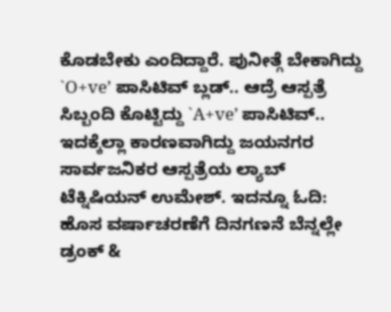ಕೊಡಬೇಕು ಎಂದಿದ್ದಾರೆ. ಪುನೀತ್ಗೆ ಬೇಕಾಗಿದ್ದು `O+ve’ ಪಾಸಿಟಿವ್ ಬ್ಲಡ್.. ಆದ್ರೆ ಆಸ್ಪತ್ರೆ ಸಿಬ್ಬಂದಿ ಕೊಟ್ಟಿದ್ದು `A+ve’ ಪಾಸಿಟಿವ್.. ಇದಕ್ಕೆಲ್ಲಾ ಕಾರಣವಾಗಿದ್ದು ಜಯನಗರ ಸಾರ್ವಜನಿಕರ ಆಸ್ಪತ್ರೆಯ ಲ್ಯಾಬ್ ಟೆಕ್ನಿಷಿಯನ್ ಉಮೇಶ್. ಇದನ್ನೂ ಓದಿ: ಹೊಸ ವರ್ಷಾಚರಣೆಗೆ ದಿನಗಣನೆ ಬೆನ್ನಲ್ಲೇ ಡ್ರಂಕ್ &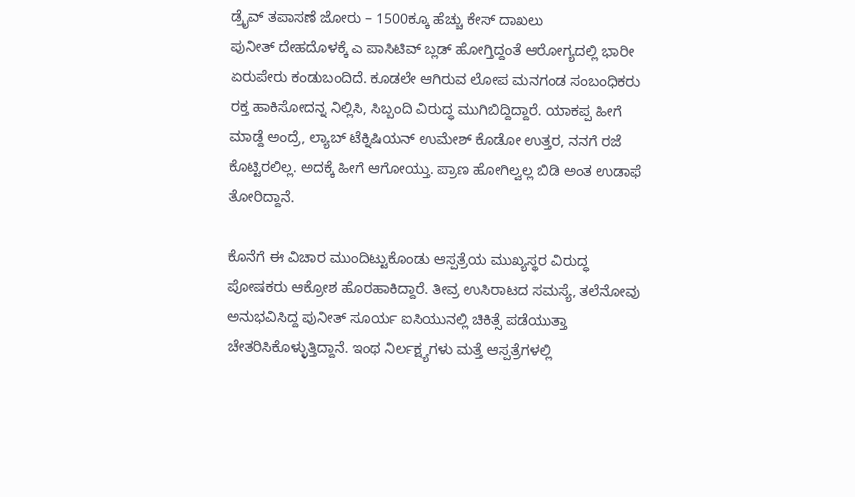ಡ್ರೈವ್ ತಪಾಸಣೆ ಜೋರು – 1500ಕ್ಕೂ ಹೆಚ್ಚು ಕೇಸ್ ದಾಖಲು
ಪುನೀತ್ ದೇಹದೊಳಕ್ಕೆ ಎ ಪಾಸಿಟಿವ್ ಬ್ಲಡ್ ಹೋಗ್ತಿದ್ದಂತೆ ಆರೋಗ್ಯದಲ್ಲಿ ಭಾರೀ ಏರುಪೇರು ಕಂಡುಬಂದಿದೆ. ಕೂಡಲೇ ಆಗಿರುವ ಲೋಪ ಮನಗಂಡ ಸಂಬಂಧಿಕರು ರಕ್ತ ಹಾಕಿಸೋದನ್ನ ನಿಲ್ಲಿಸಿ, ಸಿಬ್ಬಂದಿ ವಿರುದ್ಧ ಮುಗಿಬಿದ್ದಿದ್ದಾರೆ. ಯಾಕಪ್ಪ ಹೀಗೆ ಮಾಡ್ದೆ ಅಂದ್ರೆ, ಲ್ಯಾಬ್ ಟೆಕ್ನಿಷಿಯನ್ ಉಮೇಶ್ ಕೊಡೋ ಉತ್ತರ, ನನಗೆ ರಜೆ ಕೊಟ್ಟಿರಲಿಲ್ಲ. ಅದಕ್ಕೆ ಹೀಗೆ ಆಗೋಯ್ತು. ಪ್ರಾಣ ಹೋಗಿಲ್ವಲ್ಲ ಬಿಡಿ ಅಂತ ಉಡಾಫೆ ತೋರಿದ್ದಾನೆ.

ಕೊನೆಗೆ ಈ ವಿಚಾರ ಮುಂದಿಟ್ಟುಕೊಂಡು ಆಸ್ಪತ್ರೆಯ ಮುಖ್ಯಸ್ಥರ ವಿರುದ್ಧ ಪೋಷಕರು ಆಕ್ರೋಶ ಹೊರಹಾಕಿದ್ದಾರೆ. ತೀವ್ರ ಉಸಿರಾಟದ ಸಮಸ್ಯೆ, ತಲೆನೋವು ಅನುಭವಿಸಿದ್ದ ಪುನೀತ್ ಸೂರ್ಯ ಐಸಿಯುನಲ್ಲಿ ಚಿಕಿತ್ಸೆ ಪಡೆಯುತ್ತಾ ಚೇತರಿಸಿಕೊಳ್ಳುತ್ತಿದ್ದಾನೆ. ಇಂಥ ನಿರ್ಲಕ್ಷ್ಯಗಳು ಮತ್ತೆ ಆಸ್ಪತ್ರೆಗಳಲ್ಲಿ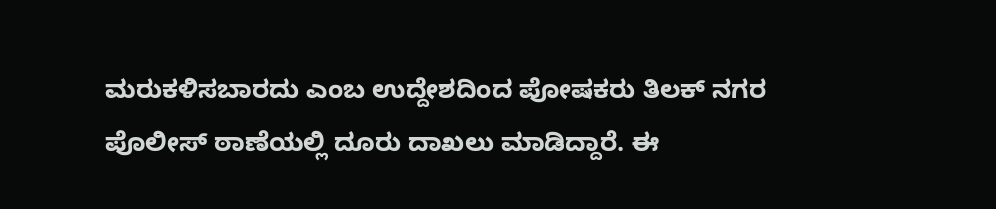ಮರುಕಳಿಸಬಾರದು ಎಂಬ ಉದ್ದೇಶದಿಂದ ಪೋಷಕರು ತಿಲಕ್ ನಗರ ಪೊಲೀಸ್ ಠಾಣೆಯಲ್ಲಿ ದೂರು ದಾಖಲು ಮಾಡಿದ್ದಾರೆ. ಈ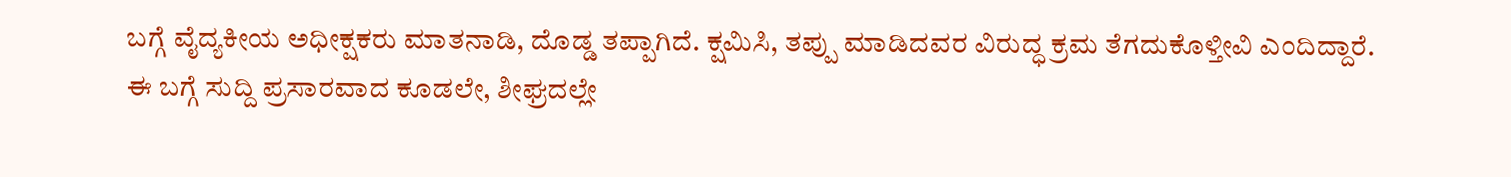ಬಗ್ಗೆ ವೈದ್ಯಕೀಯ ಅಧೀಕ್ಷಕರು ಮಾತನಾಡಿ, ದೊಡ್ಡ ತಪ್ಪಾಗಿದೆ. ಕ್ಷಮಿಸಿ, ತಪ್ಪು ಮಾಡಿದವರ ವಿರುದ್ಧ ಕ್ರಮ ತೆಗದುಕೊಳ್ತೀವಿ ಎಂದಿದ್ದಾರೆ.
ಈ ಬಗ್ಗೆ ಸುದ್ದಿ ಪ್ರಸಾರವಾದ ಕೂಡಲೇ, ಶೀಘ್ರದಲ್ಲೇ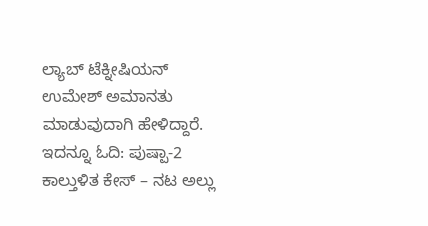ಲ್ಯಾಬ್ ಟೆಕ್ನೀಷಿಯನ್ ಉಮೇಶ್ ಅಮಾನತು ಮಾಡುವುದಾಗಿ ಹೇಳಿದ್ದಾರೆ. ಇದನ್ನೂ ಓದಿ: ಪುಷ್ಪಾ-2 ಕಾಲ್ತುಳಿತ ಕೇಸ್ – ನಟ ಅಲ್ಲು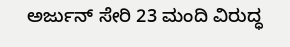ಅರ್ಜುನ್ ಸೇರಿ 23 ಮಂದಿ ವಿರುದ್ಧ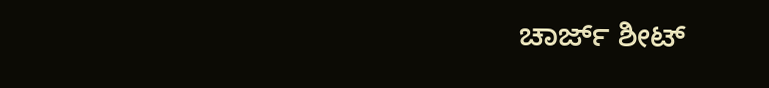ಚಾರ್ಜ್ ಶೀಟ್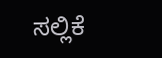ಸಲ್ಲಿಕೆ